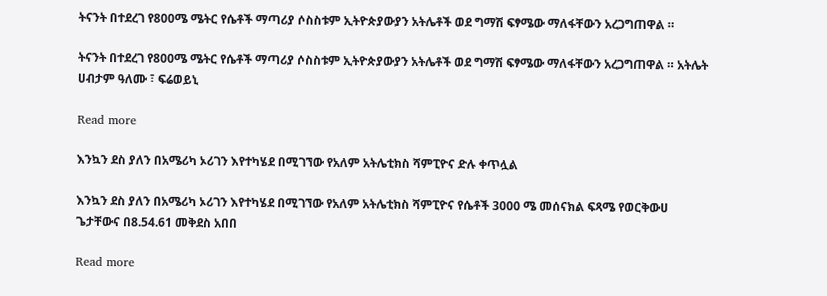ትናንት በተደረገ የ800ሜ ሜትር የሴቶች ማጣሪያ ሶስስቱም ኢትዮጵያውያን አትሌቶች ወደ ግማሽ ፍፃሜው ማለፋቸውን አረጋግጠዋል ።

ትናንት በተደረገ የ800ሜ ሜትር የሴቶች ማጣሪያ ሶስስቱም ኢትዮጵያውያን አትሌቶች ወደ ግማሽ ፍፃሜው ማለፋቸውን አረጋግጠዋል ። አትሌት ሀብታም ዓለሙ ፣ ፍሬወይኒ

Read more

እንኳን ደስ ያለን በአሜሪካ ኦሪገን እየተካሄደ በሚገኘው የአለም አትሌቲክስ ሻምፒዮና ድሉ ቀጥሏል

እንኳን ደስ ያለን በአሜሪካ ኦሪገን እየተካሄደ በሚገኘው የአለም አትሌቲክስ ሻምፒዮና የሴቶች 3000 ሜ መሰናክል ፍጻሜ የወርቅውሀ ጌታቸውና በ8.54.61 መቅደስ አበበ

Read more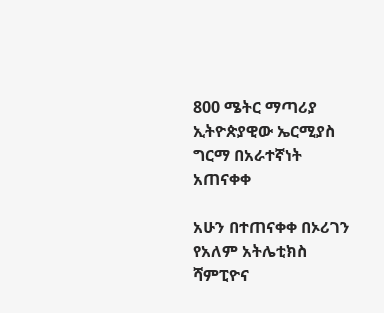800 ሜትር ማጣሪያ ኢትዮጵያዊው ኤርሚያስ ግርማ በአራተኛነት አጠናቀቀ

አሁን በተጠናቀቀ በኦሪገን የአለም አትሌቲክስ ሻምፒዮና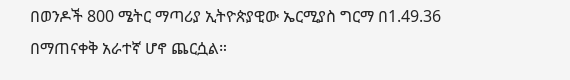በወንዶች 800 ሜትር ማጣሪያ ኢትዮጵያዊው ኤርሚያስ ግርማ በ1.49.36 በማጠናቀቅ አራተኛ ሆኖ ጨርሷል።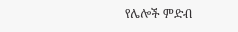የሌሎች ምድብ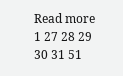Read more
1 27 28 29 30 31 51